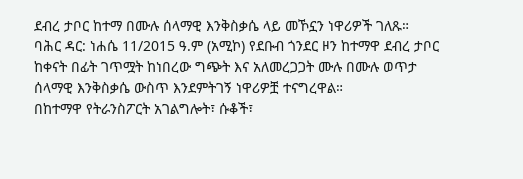ደብረ ታቦር ከተማ በሙሉ ሰላማዊ እንቅስቃሴ ላይ መኾኗን ነዋሪዎች ገለጹ።
ባሕር ዳር: ነሐሴ 11/2015 ዓ.ም (አሚኮ) የደቡብ ጎንደር ዞን ከተማዋ ደብረ ታቦር ከቀናት በፊት ገጥሟት ከነበረው ግጭት እና አለመረጋጋት ሙሉ በሙሉ ወጥታ ሰላማዊ እንቅስቃሴ ውስጥ እንደምትገኝ ነዋሪዎቿ ተናግረዋል።
በከተማዋ የትራንስፖርት አገልግሎት፣ ሱቆች፣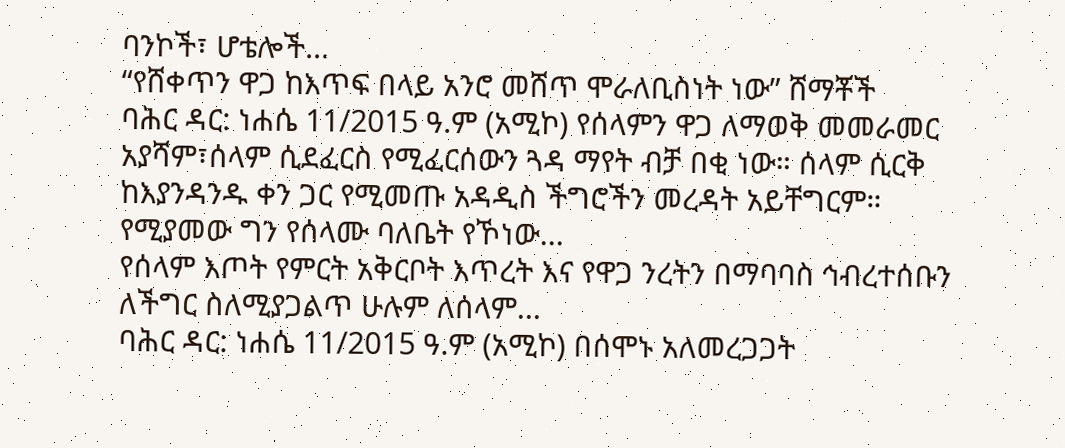ባንኮች፣ ሆቴሎች...
“የሸቀጥን ዋጋ ከእጥፍ በላይ አንሮ መሸጥ ሞራለቢስነት ነው” ሸማቾች
ባሕር ዳር: ነሐሴ 11/2015 ዓ.ም (አሚኮ) የሰላምን ዋጋ ለማወቅ መመራመር አያሻም፣ሰላም ሲደፈርስ የሚፈርሰውን ጓዳ ማየት ብቻ በቂ ነው። ሰላም ሲርቅ ከእያንዳንዱ ቀን ጋር የሚመጡ አዳዲስ ችግሮችን መረዳት አይቸግርም።
የሚያመው ግን የሰላሙ ባለቤት የኾነው...
የሰላም እጦት የምርት አቅርቦት እጥረት እና የዋጋ ንረትን በማባባስ ኅብረተሰቡን ለችግር ስለሚያጋልጥ ሁሉም ለሰላም...
ባሕር ዳር: ነሐሴ 11/2015 ዓ.ም (አሚኮ) በሰሞኑ አለመረጋጋት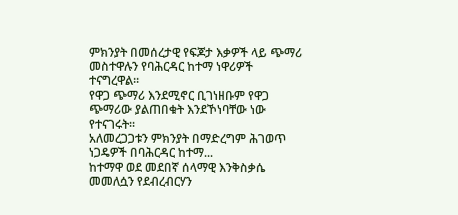ምክንያት በመሰረታዊ የፍጆታ እቃዎች ላይ ጭማሪ መስተዋሉን የባሕርዳር ከተማ ነዋሪዎች ተናግረዋል፡፡
የዋጋ ጭማሪ እንደሚኖር ቢገነዘቡም የዋጋ ጭማሪው ያልጠበቁት እንደኾነባቸው ነው የተናገሩት፡፡
አለመረጋጋቱን ምክንያት በማድረግም ሕገወጥ ነጋዴዎች በባሕርዳር ከተማ...
ከተማዋ ወደ መደበኛ ሰላማዊ እንቅስቃሴ መመለሷን የደብረብርሃን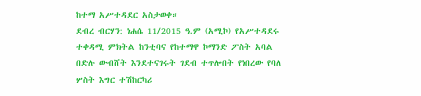ከተማ አሥተዳደር አስታወቀ።
ደብረ ብርሃን: ነሐሴ 11/2015 ዓ.ም (አሚኮ) የአሥተዳደሩ ተቀዳሚ ምክትል ከንቲባና የከተማዋ ኮማንድ ፖስት አባል በድሉ ውብሸት እንደተናገሩት ገደብ ተጥሎበት የነበረው የባለ ሦስት እግር ተሽከርካሪ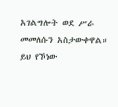አገልግሎት ወደ ሥራ መመለሱን አስታውቀዋል።
ይህ የኾነው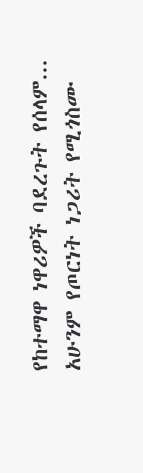የከተማዋ ነዋሪዎች ባደረጉት የሰላም...
አሁንም የጦርነት ነጋሪት የሚጎስሙ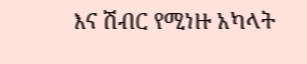እና ሽብር የሚነዙ አካላት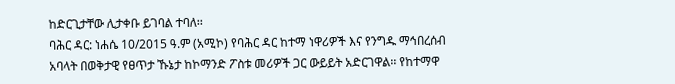ከድርጊታቸው ሊታቀቡ ይገባል ተባለ፡፡
ባሕር ዳር: ነሐሴ 10/2015 ዓ.ም (አሚኮ) የባሕር ዳር ከተማ ነዋሪዎች እና የንግዱ ማኅበረሰብ አባላት በወቅታዊ የፀጥታ ኹኔታ ከኮማንድ ፖስቱ መሪዎች ጋር ውይይት አድርገዋል፡፡ የከተማዋ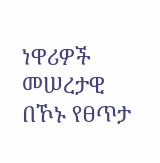ነዋሪዎች መሠረታዊ በኾኑ የፀጥታ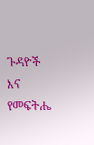ጉዳዮች እና የመፍትሔ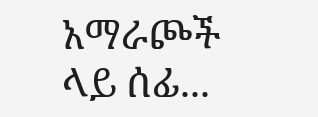አማራጮች ላይ ሰፊ...